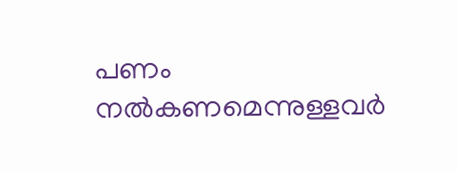പണം നൽകണമെന്നുള്ളവർ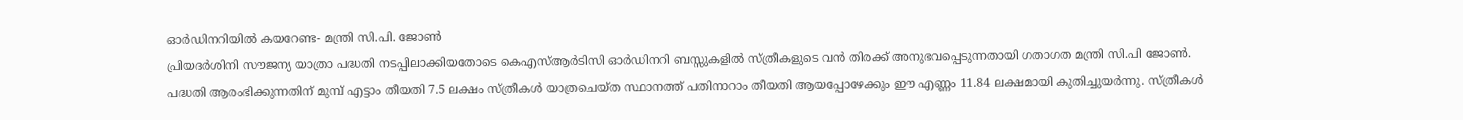ഓർഡിനറിയിൽ കയറേണ്ട- മന്ത്രി സി.പി. ജോൺ
പ്രിയദർശിനി സൗജന്യ യാത്രാ പദ്ധതി നടപ്പിലാക്കിയതോടെ കെഎസ്ആർടിസി ഓർഡിനറി ബസ്സുകളിൽ സ്ത്രീകളുടെ വൻ തിരക്ക് അനുഭവപ്പെടുന്നതായി ഗതാഗത മന്ത്രി സി.പി ജോൺ. പദ്ധതി ആരംഭിക്കുന്നതിന് മുമ്പ് എട്ടാം തീയതി 7.5 ലക്ഷം സ്ത്രീകൾ യാത്രചെയ്ത സ്ഥാനത്ത് പതിനാറാം തീയതി ആയപ്പോഴേക്കും ഈ എണ്ണം 11.84 ലക്ഷമായി കുതിച്ചുയർന്നു. സ്ത്രീകൾ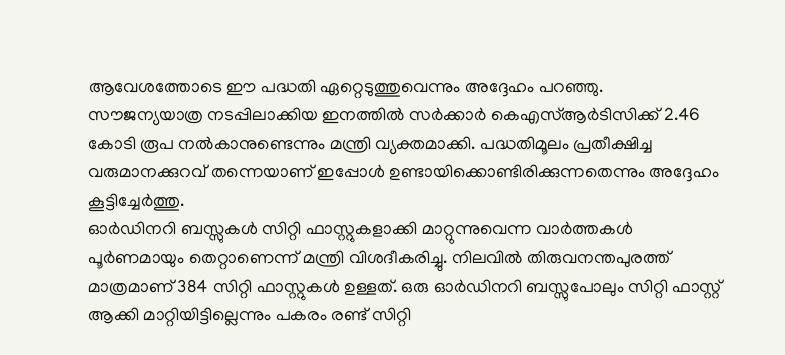ആവേശത്തോടെ ഈ പദ്ധതി ഏറ്റെടുത്തുവെന്നും അദ്ദേഹം പറഞ്ഞു.
സൗജന്യയാത്ര നടപ്പിലാക്കിയ ഇനത്തിൽ സർക്കാർ കെഎസ്ആർടിസിക്ക് 2.46 കോടി രൂപ നൽകാനുണ്ടെന്നും മന്ത്രി വ്യക്തമാക്കി. പദ്ധതിമൂലം പ്രതീക്ഷിച്ച വരുമാനക്കുറവ് തന്നെയാണ് ഇപ്പോൾ ഉണ്ടായിക്കൊണ്ടിരിക്കുന്നതെന്നും അദ്ദേഹം കൂട്ടിച്ചേർത്തു.
ഓർഡിനറി ബസ്സുകൾ സിറ്റി ഫാസ്റ്റുകളാക്കി മാറ്റുന്നുവെന്ന വാർത്തകൾ പൂർണമായും തെറ്റാണെന്ന് മന്ത്രി വിശദീകരിച്ചു. നിലവിൽ തിരുവനന്തപുരത്ത് മാത്രമാണ് 384 സിറ്റി ഫാസ്റ്റുകൾ ഉള്ളത്. ഒരു ഓർഡിനറി ബസ്സുപോലും സിറ്റി ഫാസ്റ്റ് ആക്കി മാറ്റിയിട്ടില്ലെന്നും പകരം രണ്ട് സിറ്റി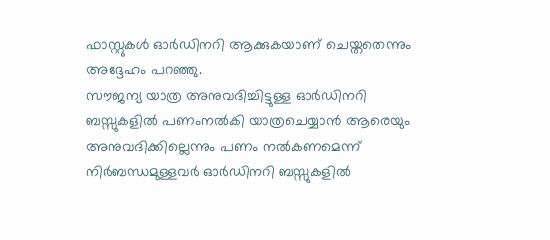ഫാസ്റ്റുകൾ ഓർഡിനറി ആക്കുകയാണ് ചെയ്തതെന്നും അദ്ദേഹം പറഞ്ഞു.
സൗജന്യ യാത്ര അനുവദിച്ചിട്ടുള്ള ഓർഡിനറി ബസ്സുകളിൽ പണംനൽകി യാത്രചെയ്യാൻ ആരെയും അനുവദിക്കില്ലെന്നും പണം നൽകണമെന്ന് നിർബന്ധമുള്ളവർ ഓർഡിനറി ബസ്സുകളിൽ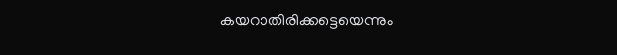കയറാതിരിക്കട്ടെയെന്നും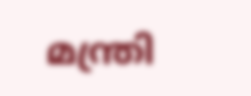മന്ത്രി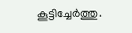കൂട്ടിച്ചേർത്തു.